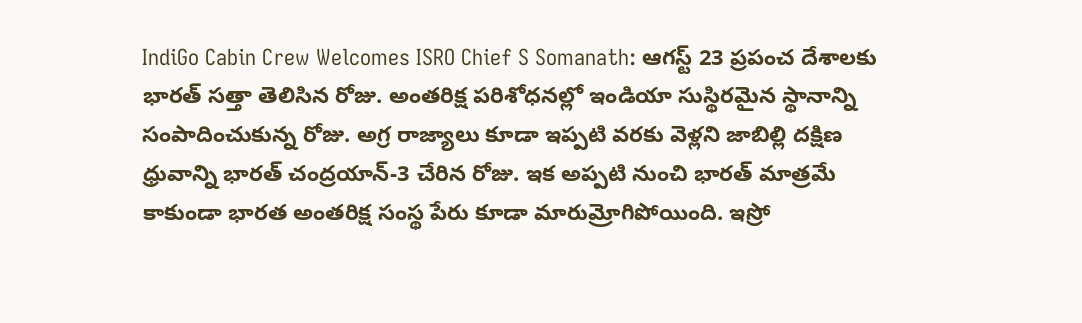IndiGo Cabin Crew Welcomes ISRO Chief S Somanath: ఆగస్ట్ 23 ప్రపంచ దేశాలకు భారత్ సత్తా తెలిసిన రోజు. అంతరిక్ష పరిశోధనల్లో ఇండియా సుస్థిరమైన స్థానాన్ని సంపాదించుకున్న రోజు. అగ్ర రాజ్యాలు కూడా ఇప్పటి వరకు వెళ్లని జాబిల్లి దక్షిణ ధ్రువాన్ని భారత్ చంద్రయాన్-3 చేరిన రోజు. ఇక అప్పటి నుంచి భారత్ మాత్రమే కాకుండా భారత అంతరిక్ష సంస్థ పేరు కూడా మారుమ్రోగిపోయింది. ఇస్రో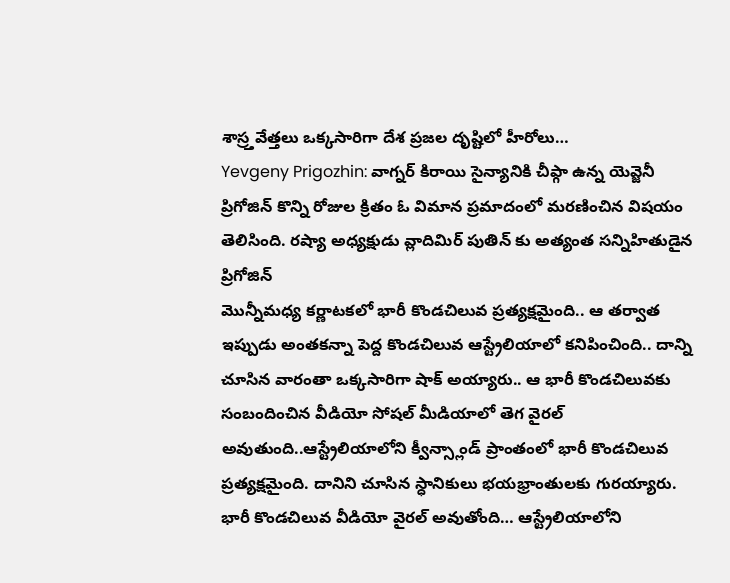శాస్ర్తవేత్తలు ఒక్కసారిగా దేశ ప్రజల దృష్టిలో హీరోలు…
Yevgeny Prigozhin: వాగ్నర్ కిరాయి సైన్యానికి చీఫ్గా ఉన్న యెవ్జెనీ ప్రిగోజిన్ కొన్ని రోజుల క్రితం ఓ విమాన ప్రమాదంలో మరణించిన విషయం తెలిసింది. రష్యా అధ్యక్షుడు వ్లాదిమిర్ పుతిన్ కు అత్యంత సన్నిహితుడైన ప్రిగోజిన్
మొన్నీమధ్య కర్ణాటకలో భారీ కొండచిలువ ప్రత్యక్షమైంది.. ఆ తర్వాత ఇప్పుడు అంతకన్నా పెద్ద కొండచిలువ ఆస్ట్రేలియాలో కనిపించింది.. దాన్ని చూసిన వారంతా ఒక్కసారిగా షాక్ అయ్యారు.. ఆ భారీ కొండచిలువకు సంబందించిన వీడియో సోషల్ మీడియాలో తెగ వైరల్ అవుతుంది..ఆస్ట్రేలియాలోని క్వీన్స్లాండ్ ప్రాంతంలో భారీ కొండచిలువ ప్రత్యక్షమైంది. దానిని చూసిన స్ధానికులు భయభ్రాంతులకు గురయ్యారు. భారీ కొండచిలువ వీడియో వైరల్ అవుతోంది… ఆస్ట్రేలియాలోని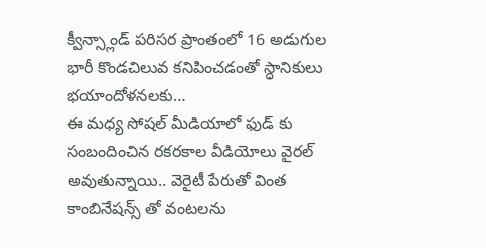క్వీన్స్లాండ్ పరిసర ప్రాంతంలో 16 అడుగుల భారీ కొండచిలువ కనిపించడంతో స్ధానికులు భయాందోళనలకు…
ఈ మధ్య సోషల్ మీడియాలో ఫుడ్ కు సంబందించిన రకరకాల వీడియోలు వైరల్ అవుతున్నాయి.. వెరైటీ పేరుతో వింత కాంబినేషన్స్ తో వంటలను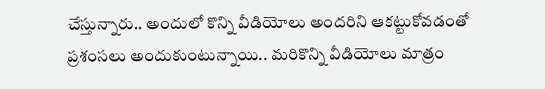చేస్తున్నారు.. అందులో కొన్ని వీడియోలు అందరిని ఆకట్టుకోవడంతో ప్రశంసలు అందుకుంటున్నాయి.. మరికొన్ని వీడియోలు మాత్రం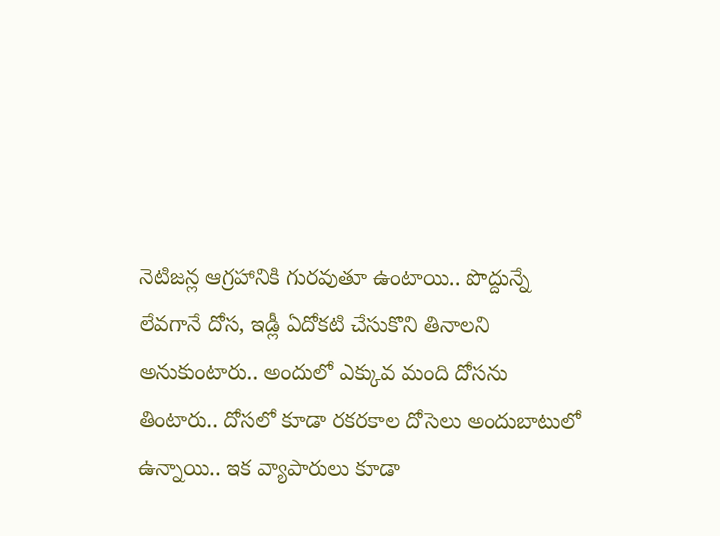నెటిజన్ల ఆగ్రహానికి గురవుతూ ఉంటాయి.. పొద్దున్నే లేవగానే దోస, ఇడ్లీ ఏదోకటి చేసుకొని తినాలని అనుకుంటారు.. అందులో ఎక్కువ మంది దోసను తింటారు.. దోసలో కూడా రకరకాల దోసెలు అందుబాటులో ఉన్నాయి.. ఇక వ్యాపారులు కూడా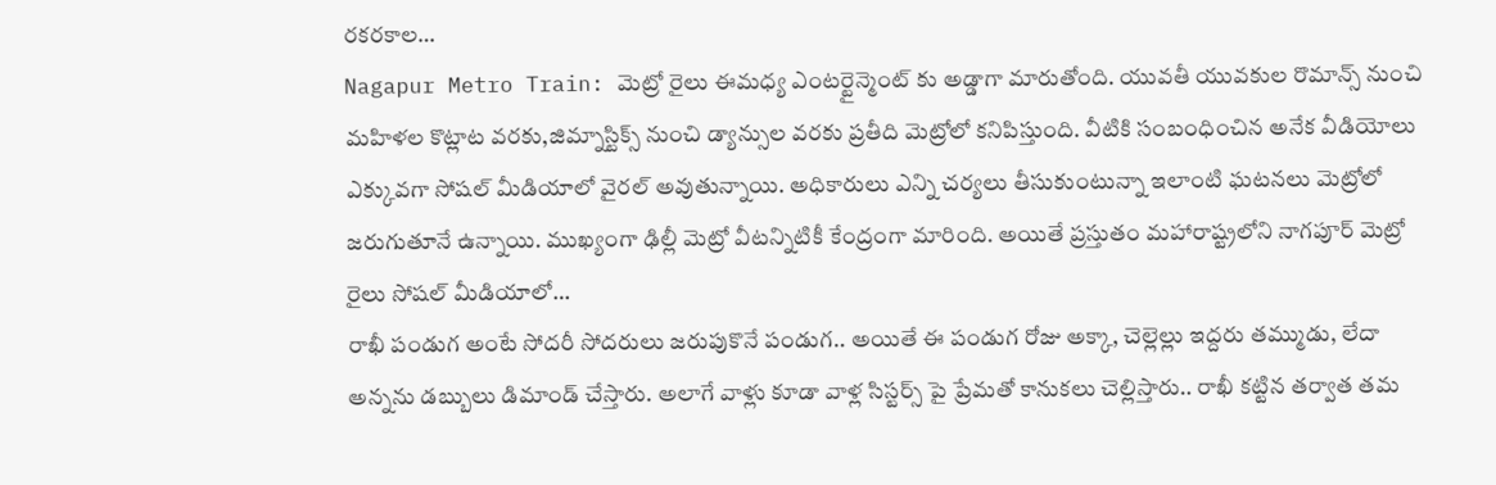రకరకాల…
Nagapur Metro Train: మెట్రో రైలు ఈమధ్య ఎంటర్టైన్మెంట్ కు అడ్డాగా మారుతోంది. యువతీ యువకుల రొమాన్స్ నుంచి మహిళల కొట్లాట వరకు,జిమ్నాస్టిక్స్ నుంచి డ్యాన్సుల వరకు ప్రతీది మెట్రోలో కనిపిస్తుంది. వీటికి సంబంధించిన అనేక వీడియోలు ఎక్కువగా సోషల్ మీడియాలో వైరల్ అవుతున్నాయి. అధికారులు ఎన్ని చర్యలు తీసుకుంటున్నా ఇలాంటి ఘటనలు మెట్రోలో జరుగుతూనే ఉన్నాయి. ముఖ్యంగా ఢిల్లీ మెట్రో వీటన్నిటికీ కేంద్రంగా మారింది. అయితే ప్రస్తుతం మహారాష్ట్రలోని నాగపూర్ మెట్రో రైలు సోషల్ మీడియాలో…
రాఖీ పండుగ అంటే సోదరీ సోదరులు జరుపుకొనే పండుగ.. అయితే ఈ పండుగ రోజు అక్కా, చెల్లెల్లు ఇద్దరు తమ్ముడు, లేదా అన్నను డబ్బులు డిమాండ్ చేస్తారు. అలాగే వాళ్లు కూడా వాళ్ల సిస్టర్స్ పై ప్రేమతో కానుకలు చెల్లిస్తారు.. రాఖీ కట్టిన తర్వాత తమ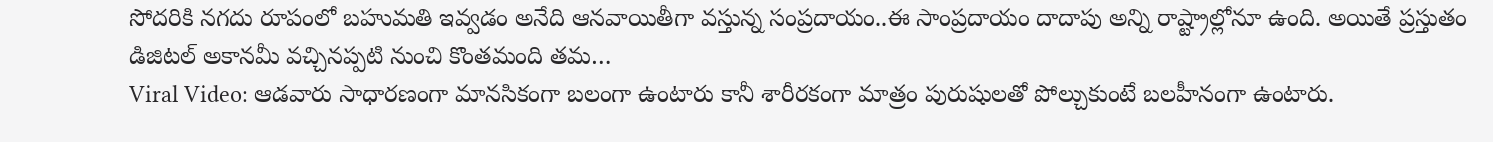సోదరికి నగదు రూపంలో బహుమతి ఇవ్వడం అనేది ఆనవాయితీగా వస్తున్న సంప్రదాయం..ఈ సాంప్రదాయం దాదాపు అన్ని రాష్ట్రాల్లోనూ ఉంది. అయితే ప్రస్తుతం డిజిటల్ అకానమీ వచ్చినప్పటి నుంచి కొంతమంది తమ…
Viral Video: ఆడవారు సాధారణంగా మానసికంగా బలంగా ఉంటారు కానీ శారీరకంగా మాత్రం పురుషులతో పోల్చుకుంటే బలహీనంగా ఉంటారు.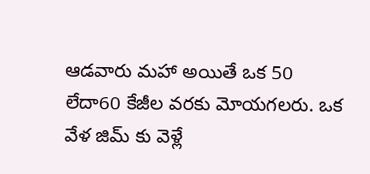ఆడవారు మహా అయితే ఒక 50 లేదా60 కేజీల వరకు మోయగలరు. ఒక వేళ జిమ్ కు వెళ్లే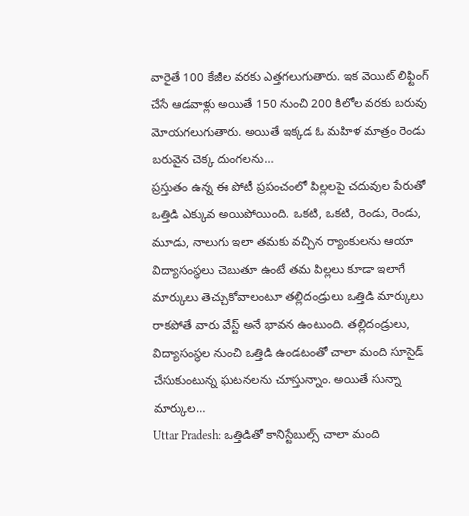వారైతే 100 కేజీల వరకు ఎత్తగలుగుతారు. ఇక వెయిట్ లిఫ్టింగ్ చేసే ఆడవాళ్లు అయితే 150 నుంచి 200 కిలోల వరకు బరువు మోయగలుగుతారు. అయితే ఇక్కడ ఓ మహిళ మాత్రం రెండు బరువైన చెక్క దుంగలను…
ప్రస్తుతం ఉన్న ఈ పోటీ ప్రపంచంలో పిల్లలపై చదువుల పేరుతో ఒత్తిడి ఎక్కువ అయిపోయింది. ఒకటి, ఒకటి, రెండు, రెండు, మూడు, నాలుగు ఇలా తమకు వచ్చిన ర్యాంకులను ఆయా విద్యాసంస్థలు చెబుతూ ఉంటే తమ పిల్లలు కూడా ఇలాగే మార్కులు తెచ్చుకోవాలంటూ తల్లిదండ్రులు ఒత్తిడి మార్కులు రాకపోతే వారు వేస్ట్ అనే భావన ఉంటుంది. తల్లిదండ్రులు, విద్యాసంస్థల నుంచి ఒత్తిడి ఉండటంతో చాలా మంది సూసైడ్ చేసుకుంటున్న ఘటనలను చూస్తున్నాం. అయితే సున్నా మార్కుల…
Uttar Pradesh: ఒత్తిడితో కానిస్టేబుల్స్ చాలా మంది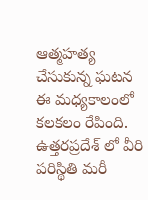ఆత్మహత్య చేసుకున్న ఘటన ఈ మధ్యకాలంలో కలకలం రేపింది. ఉత్తరప్రదేశ్ లో వీరి పరిస్థితి మరీ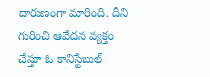దారుణంగా మారింది. దీని గురించి ఆవేదన వ్యక్తం చేస్తూ ఓ కానిస్టేబుల్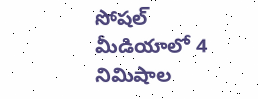సోషల్ మీడియాలో 4 నిమిషాల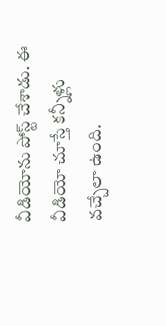వీడియోను పోస్ట్ చేశాడు. ఈ వీడియో చూస్తే కన్నీళ్లు వచ్చేలా ఉంది.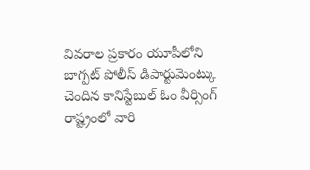వివరాల ప్రకారం యూపీలోని బాగ్పట్ పోలీస్ డిపార్టుమెంట్కు చెందిన కానిస్టేబుల్ ఓం వీర్సింగ్ రాష్ట్రంలో వారి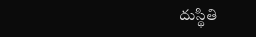దుస్థితి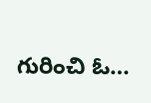గురించి ఓ…